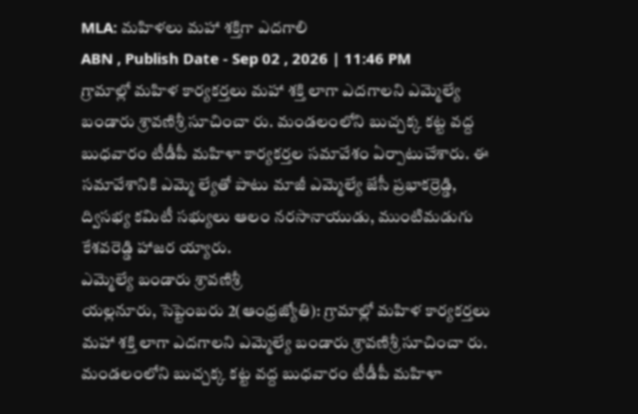MLA: మహిళలు మహా శక్తిగా ఎదగాలి
ABN , Publish Date - Sep 02 , 2026 | 11:46 PM
గ్రామాల్లో మహిళ కార్యకర్తలు మహా శక్తి లాగా ఎదగాలని ఎమ్మెల్యే బండారు శ్రావణిశ్రీ సూచించా రు. మండలంలోని బుచ్చక్క కట్ట వద్ద బుధవారం టీడీపీ మహిళా కార్యకర్తల సమావేశం ఏర్పాటుచేశారు. ఈ సమావేశానికి ఎమ్మె ల్యేతో పాటు మాజీ ఎమ్మెల్యే జేసీ ప్రభాకర్రెడ్డి, ద్విసభ్య కమిటీ సభ్యులు ఆలం నరసానాయుడు, ముంటిమడుగు కేశవరెడ్డి హాజర య్యారు.
ఎమ్మెల్యే బండారు శ్రావణిశ్రీ
యల్లనూరు, సెప్టెంబరు 2(ఆంధ్రజ్యోతి): గ్రామాల్లో మహిళ కార్యకర్తలు మహా శక్తి లాగా ఎదగాలని ఎమ్మెల్యే బండారు శ్రావణిశ్రీ సూచించా రు. మండలంలోని బుచ్చక్క కట్ట వద్ద బుధవారం టీడీపీ మహిళా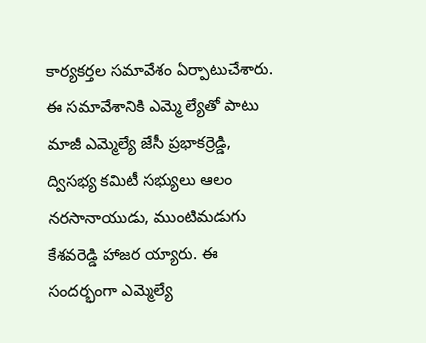కార్యకర్తల సమావేశం ఏర్పాటుచేశారు. ఈ సమావేశానికి ఎమ్మె ల్యేతో పాటు మాజీ ఎమ్మెల్యే జేసీ ప్రభాకర్రెడ్డి, ద్విసభ్య కమిటీ సభ్యులు ఆలం నరసానాయుడు, ముంటిమడుగు కేశవరెడ్డి హాజర య్యారు. ఈ సందర్భంగా ఎమ్మెల్యే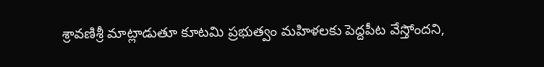శ్రావణిశ్రీ మాట్లాడుతూ కూటమి ప్రభుత్వం మహిళలకు పెద్దపీట వేస్తోందని,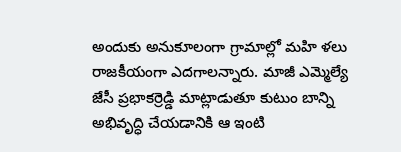అందుకు అనుకూలంగా గ్రామాల్లో మహి ళలు రాజకీయంగా ఎదగాలన్నారు. మాజీ ఎమ్మెల్యే జేసీ ప్రభాకర్రెడ్డి మాట్లాడుతూ కుటుం బాన్ని అభివృద్ధి చేయడానికి ఆ ఇంటి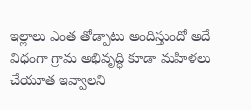ఇల్లాలు ఎంత తోడ్పాటు అందిస్తుందో అదే విధంగా గ్రామ అభివృద్ధి కూడా మహిళలు చేయూత ఇవ్వాలని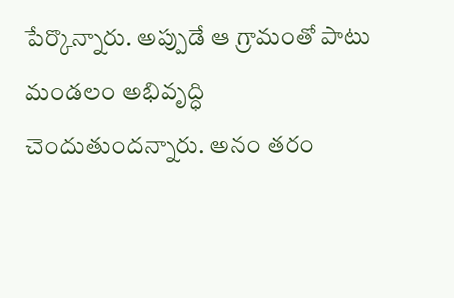పేర్కొన్నారు. అప్పుడే ఆ గ్రామంతో పాటు మండలం అభివృద్ధి చెందుతుందన్నారు. అనం తరం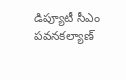డిప్యూటీ సీఎం పవనకల్యాణ్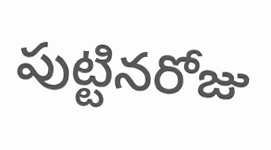పుట్టినరోజు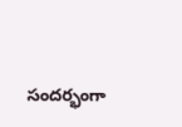సందర్భంగా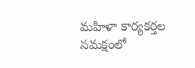మహిళా కార్యకర్తల సమక్షంలో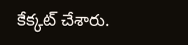కేక్కట్ చేశారు.